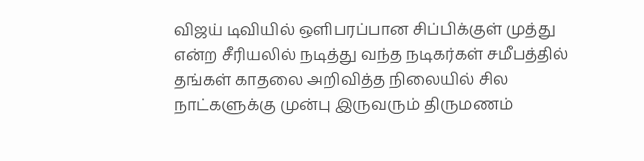விஜய் டிவியில் ஒளிபரப்பான சிப்பிக்குள் முத்து என்ற சீரியலில் நடித்து வந்த நடிகர்கள் சமீபத்தில் தங்கள் காதலை அறிவித்த நிலையில் சில நாட்களுக்கு முன்பு இருவரும் திருமணம்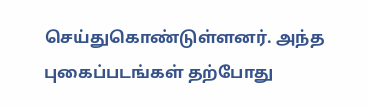செய்துகொண்டுள்ளனர். அந்த புகைப்படங்கள் தற்போது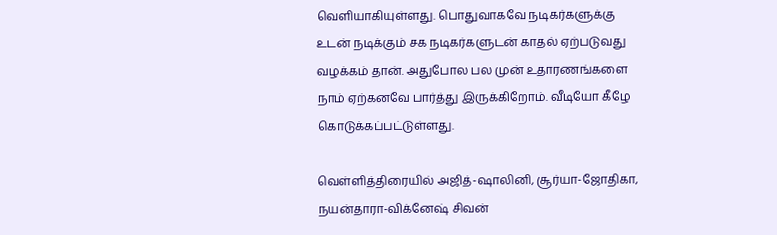வெளியாகியுள்ளது. பொதுவாகவே நடிகர்களுக்கு உடன் நடிக்கும் சக நடிகர்களுடன் காதல் ஏற்படுவது வழக்கம் தான். அதுபோல பல முன் உதாரணங்களை நாம் ஏற்கனவே பார்த்து இருக்கிறோம். வீடியோ கீழே கொடுக்கப்பட்டுள்ளது.

வெள்ளித்திரையில் அஜித்-ஷாலினி, சூர்யா-ஜோதிகா, நயன்தாரா-விக்னேஷ் சிவன்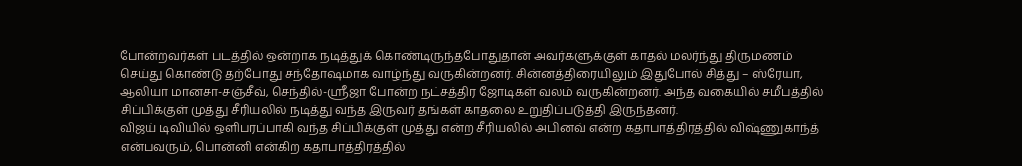போன்றவர்கள் படத்தில் ஒன்றாக நடித்துக் கொண்டிருந்தபோதுதான் அவர்களுக்குள் காதல் மலர்ந்து திருமணம் செய்து கொண்டு தற்போது சந்தோஷமாக வாழ்ந்து வருகின்றனர். சின்னத்திரையிலும் இதுபோல் சித்து – ஸ்ரேயா, ஆலியா மானசா-சஞ்சீவ், செந்தில்-ஸ்ரீஜா போன்ற நட்சத்திர ஜோடிகள் வலம் வருகின்றனர். அந்த வகையில் சமீபத்தில் சிப்பிக்குள் முத்து சீரியலில் நடித்து வந்த இருவர் தங்கள் காதலை உறுதிப்படுத்தி இருந்தனர்.
விஜய் டிவியில் ஒளிபரப்பாகி வந்த சிப்பிக்குள் முத்து என்ற சீரியலில் அபினவ் என்ற கதாபாத்திரத்தில் விஷ்ணுகாந்த் என்பவரும், பொன்னி என்கிற கதாபாத்திரத்தில்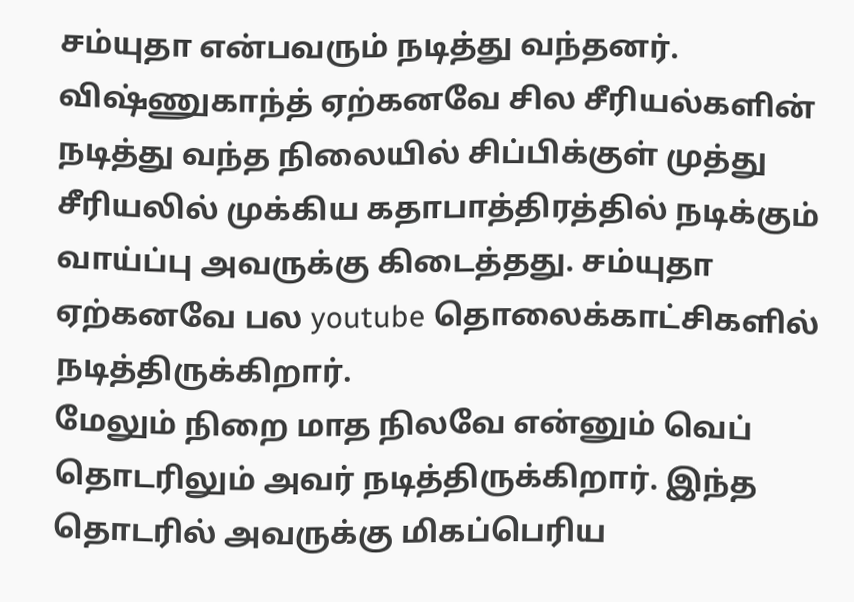சம்யுதா என்பவரும் நடித்து வந்தனர். விஷ்ணுகாந்த் ஏற்கனவே சில சீரியல்களின் நடித்து வந்த நிலையில் சிப்பிக்குள் முத்து சீரியலில் முக்கிய கதாபாத்திரத்தில் நடிக்கும் வாய்ப்பு அவருக்கு கிடைத்தது. சம்யுதா ஏற்கனவே பல youtube தொலைக்காட்சிகளில் நடித்திருக்கிறார்.
மேலும் நிறை மாத நிலவே என்னும் வெப் தொடரிலும் அவர் நடித்திருக்கிறார். இந்த தொடரில் அவருக்கு மிகப்பெரிய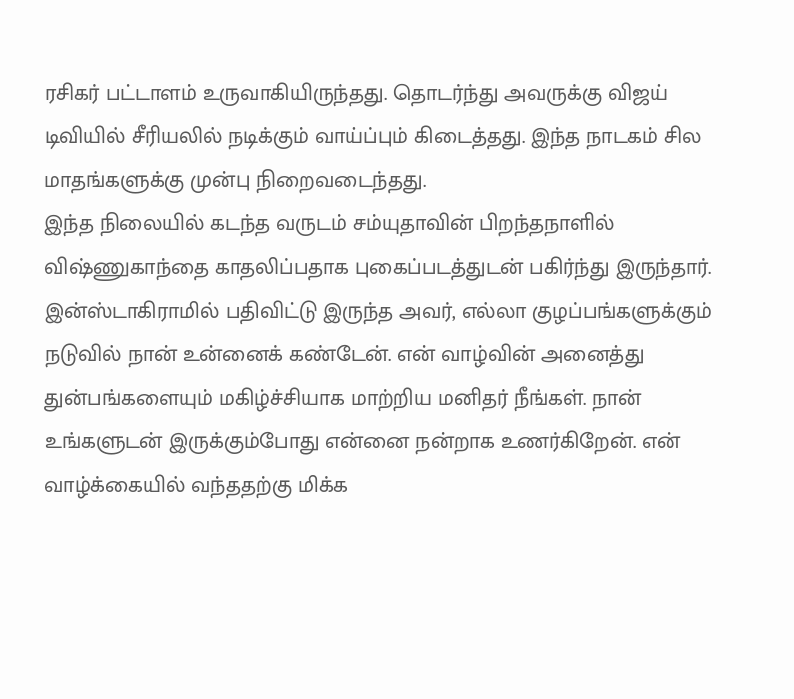ரசிகர் பட்டாளம் உருவாகியிருந்தது. தொடர்ந்து அவருக்கு விஜய் டிவியில் சீரியலில் நடிக்கும் வாய்ப்பும் கிடைத்தது. இந்த நாடகம் சில மாதங்களுக்கு முன்பு நிறைவடைந்தது.
இந்த நிலையில் கடந்த வருடம் சம்யுதாவின் பிறந்தநாளில் விஷ்ணுகாந்தை காதலிப்பதாக புகைப்படத்துடன் பகிர்ந்து இருந்தார். இன்ஸ்டாகிராமில் பதிவிட்டு இருந்த அவர், எல்லா குழப்பங்களுக்கும் நடுவில் நான் உன்னைக் கண்டேன். என் வாழ்வின் அனைத்து துன்பங்களையும் மகிழ்ச்சியாக மாற்றிய மனிதர் நீங்கள். நான் உங்களுடன் இருக்கும்போது என்னை நன்றாக உணர்கிறேன். என் வாழ்க்கையில் வந்ததற்கு மிக்க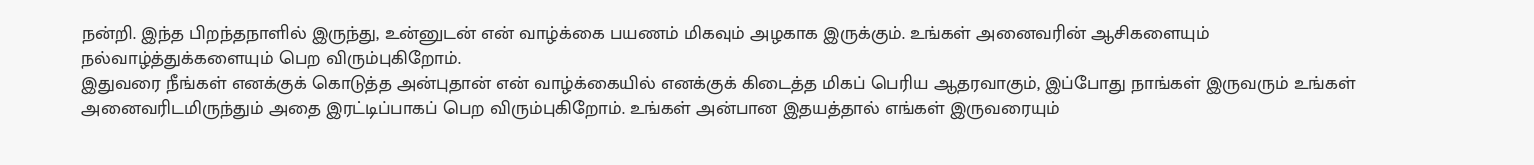நன்றி. இந்த பிறந்தநாளில் இருந்து, உன்னுடன் என் வாழ்க்கை பயணம் மிகவும் அழகாக இருக்கும். உங்கள் அனைவரின் ஆசிகளையும் நல்வாழ்த்துக்களையும் பெற விரும்புகிறோம்.
இதுவரை நீங்கள் எனக்குக் கொடுத்த அன்புதான் என் வாழ்க்கையில் எனக்குக் கிடைத்த மிகப் பெரிய ஆதரவாகும், இப்போது நாங்கள் இருவரும் உங்கள் அனைவரிடமிருந்தும் அதை இரட்டிப்பாகப் பெற விரும்புகிறோம். உங்கள் அன்பான இதயத்தால் எங்கள் இருவரையும்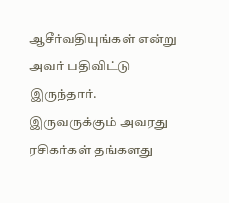ஆசீர்வதியுங்கள் என்று அவர் பதிவிட்டு இருந்தார். இருவருக்கும் அவரது ரசிகர்கள் தங்களது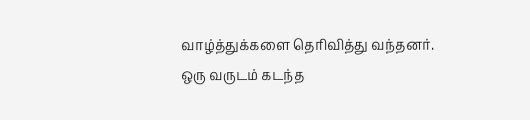வாழ்த்துக்களை தெரிவித்து வந்தனர்.
ஒரு வருடம் கடந்த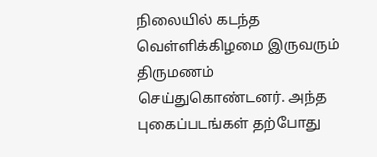நிலையில் கடந்த வெள்ளிக்கிழமை இருவரும் திருமணம் செய்துகொண்டனர். அந்த புகைப்படங்கள் தற்போது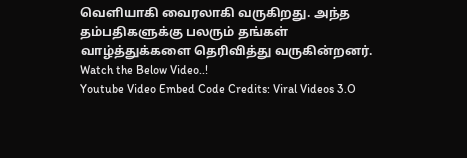வெளியாகி வைரலாகி வருகிறது. அந்த தம்பதிகளுக்கு பலரும் தங்கள் வாழ்த்துக்களை தெரிவித்து வருகின்றனர். Watch the Below Video..!
Youtube Video Embed Code Credits: Viral Videos 3.O